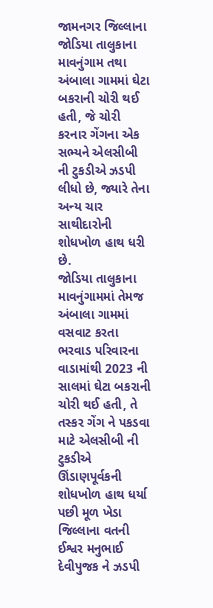જામનગર જિલ્લાના જોડિયા તાલુકાના માવનુંગામ તથા અંબાલા ગામમાં ઘેટા બકરાની ચોરી થઈ હતી, જે ચોરી કરનાર ગેંગના એક સભ્યને એલસીબી ની ટુકડીએ ઝડપી લીધો છે, જ્યારે તેના અન્ય ચાર સાથીદારોની શોધખોળ હાથ ધરી છે.
જોડિયા તાલુકાના માવનુંગામમાં તેમજ અંબાલા ગામમાં વસવાટ કરતા ભરવાડ પરિવારના વાડામાંથી 2023 ની સાલમાં ઘેટા બકરાની ચોરી થઈ હતી, તે તસ્કર ગેંગ ને પકડવા માટે એલસીબી ની ટુકડીએ ઊંડાણપૂર્વકની શોધખોળ હાથ ધર્યા પછી મૂળ ખેડા જિલ્લાના વતની ઈશ્વર મનુભાઈ દેવીપુજક ને ઝડપી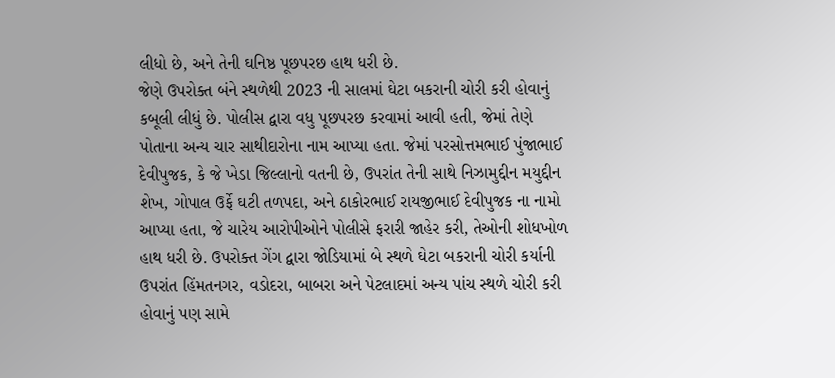લીધો છે, અને તેની ઘનિષ્ઠ પૂછપરછ હાથ ધરી છે.
જેણે ઉપરોક્ત બંને સ્થળેથી 2023 ની સાલમાં ઘેટા બકરાની ચોરી કરી હોવાનું કબૂલી લીધું છે. પોલીસ દ્વારા વધુ પૂછપરછ કરવામાં આવી હતી, જેમાં તેણે પોતાના અન્ય ચાર સાથીદારોના નામ આપ્યા હતા. જેમાં પરસોત્તમભાઈ પુંજાભાઈ દેવીપુજક, કે જે ખેડા જિલ્લાનો વતની છે, ઉપરાંત તેની સાથે નિઝામુદ્દીન મયુદ્દીન શેખ, ગોપાલ ઉર્ફે ઘટી તળપદા, અને ઠાકોરભાઈ રાયજીભાઈ દેવીપુજક ના નામો આપ્યા હતા, જે ચારેય આરોપીઓને પોલીસે ફરારી જાહેર કરી, તેઓની શોધખોળ હાથ ધરી છે. ઉપરોક્ત ગેંગ દ્વારા જોડિયામાં બે સ્થળે ઘેટા બકરાની ચોરી કર્યાની ઉપરાંત હિંમતનગર, વડોદરા, બાબરા અને પેટલાદમાં અન્ય પાંચ સ્થળે ચોરી કરી હોવાનું પણ સામે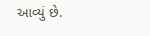આવ્યું છે.